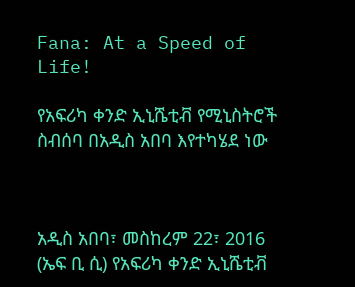Fana: At a Speed of Life!

የአፍሪካ ቀንድ ኢኒሼቲቭ የሚኒስትሮች ስብሰባ በአዲስ አበባ እየተካሄደ ነው



አዲስ አበባ፣ መስከረም 22፣ 2016 (ኤፍ ቢ ሲ) የአፍሪካ ቀንድ ኢኒሼቲቭ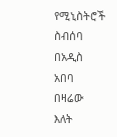የሚኒስትሮች ስብሰባ በአዲስ አበባ በዛሬው እለት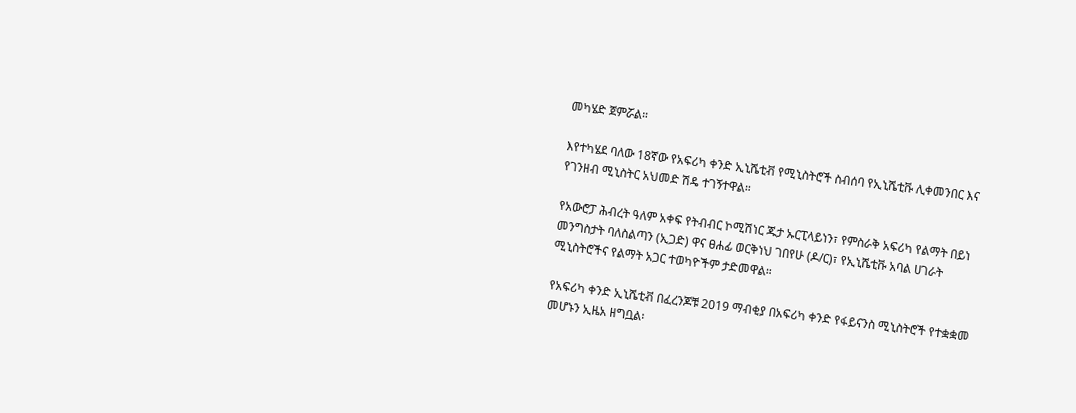መካሄድ ጀምሯል።

እየተካሄደ ባለው 18ኛው የአፍሪካ ቀንድ ኢኒሼቲቭ የሚኒስትሮች ስብሰባ የኢኒሼቲቩ ሊቀመንበር እና የገንዘብ ሚኒስትር አህመድ ሽዴ ተገኝተዋል።

የአውሮፓ ሕብረት ዓለም አቀፍ የትብብር ኮሚሽነር ጁታ ኡርፒላይነን፣ የምስራቅ አፍሪካ የልማት በይነ መንግስታት ባለስልጣን (ኢጋድ) ዋና ፀሐፊ ወርቅነህ ገበየሁ (ዶ/ር)፣ የኢኒሼቲቩ አባል ሀገራት ሚኒስትሮችና የልማት አጋር ተወካዮችም ታድመዋል።

የአፍሪካ ቀንድ ኢኒሼቲቭ በፈረንጆቹ 2019 ማብቂያ በአፍሪካ ቀንድ የፋይናንስ ሚኒስትሮች የተቋቋመ መሆኑን ኢዜአ ዘግቧል፡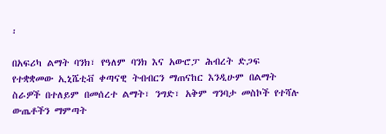፡

በአፍሪካ ልማት ባንክ፣ የዓለም ባንክ እና አውሮፓ ሕብረት ድጋፍ የተቋቋመው ኢኒሼቲቭ ቀጣናዊ ትብብርን ማጠናከር እንዲሁም በልማት ስራዎች በተለይም በመሰረተ ልማት፣ ንግድ፣ አቅም ግንባታ መስኮች የተሻሉ ውጤቶችን ማምጣት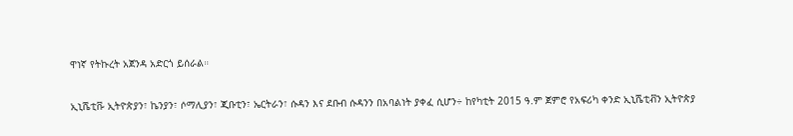ዋነኛ የትኩረት አጀንዳ አድርጎ ይሰራል።

ኢኒሼቲቩ ኢትዮጵያን፣ ኬንያን፣ ሶማሊያን፣ ጂቡቲን፣ ኤርትራን፣ ሱዳን እና ደቡብ ሱዳንን በአባልነት ያቀፈ ሲሆን÷ ከየካቲት 2015 ዓ.ም ጀምሮ የአፍሪካ ቀንድ ኢኒሼቲቭን ኢትዮጵያ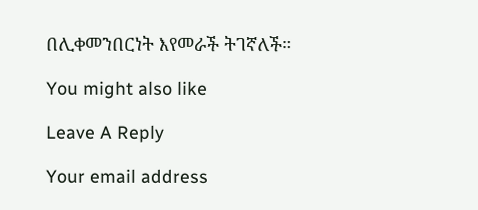በሊቀመንበርነት እየመራች ትገኛለች።

You might also like

Leave A Reply

Your email address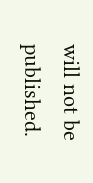will not be published.